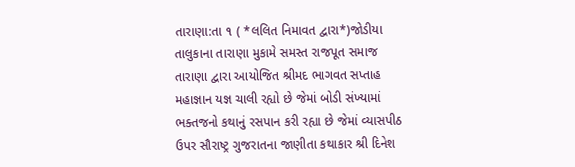તારાણા:તા ૧ ( *લલિત નિમાવત દ્વારા*)જોડીયા તાલુકાના તારાણા મુકામે સમસ્ત રાજપૂત સમાજ તારાણા દ્વારા આયોજિત શ્રીમદ ભાગવત સપ્તાહ મહાજ્ઞાન યજ્ઞ ચાલી રહ્યો છે જેમાં બોડી સંખ્યામાં ભક્તજનો કથાનું રસપાન કરી રહ્યા છે જેમાં વ્યાસપીઠ ઉપર સૌરાષ્ટ્ર ગુજરાતના જાણીતા કથાકાર શ્રી દિનેશ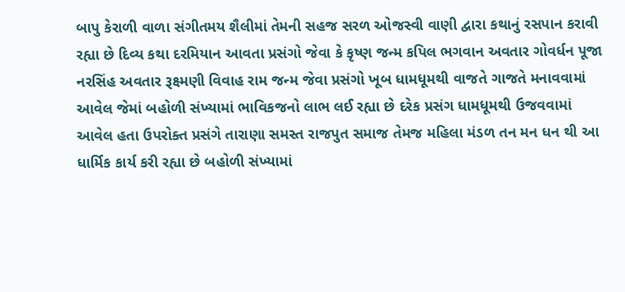બાપુ કેરાળી વાળા સંગીતમય શૈલીમાં તેમની સહજ સરળ ઓજસ્વી વાણી દ્વારા કથાનું રસપાન કરાવી રહ્યા છે દિવ્ય કથા દરમિયાન આવતા પ્રસંગો જેવા કે કૃષ્ણ જન્મ કપિલ ભગવાન અવતાર ગોવર્ધન પૂજા નરસિંહ અવતાર રૂક્ષ્મણી વિવાહ રામ જન્મ જેવા પ્રસંગો ખૂબ ધામધૂમથી વાજતે ગાજતે મનાવવામાં આવેલ જેમાં બહોળી સંખ્યામાં ભાવિકજનો લાભ લઈ રહ્યા છે દરેક પ્રસંગ ધામધૂમથી ઉજવવામાં આવેલ હતા ઉપરોક્ત પ્રસંગે તારાણા સમસ્ત રાજપુત સમાજ તેમજ મહિલા મંડળ તન મન ધન થી આ ધાર્મિક કાર્ય કરી રહ્યા છે બહોળી સંખ્યામાં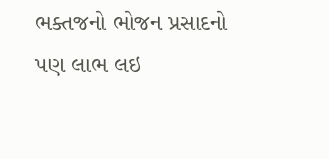ભક્તજનો ભોજન પ્રસાદનો પણ લાભ લઇ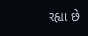રહ્યા છે